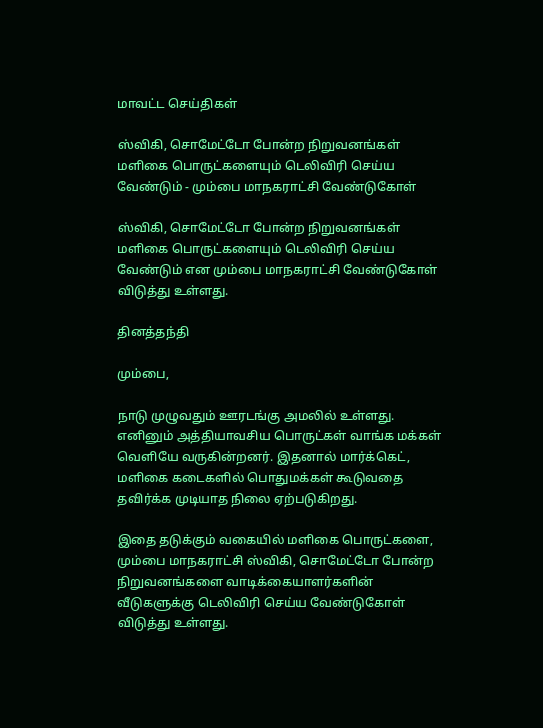மாவட்ட செய்திகள்

ஸ்விகி, சொமேட்டோ போன்ற நிறுவனங்கள் மளிகை பொருட்களையும் டெலிவிரி செய்ய வேண்டும் - மும்பை மாநகராட்சி வேண்டுகோள்

ஸ்விகி, சொமேட்டோ போன்ற நிறுவனங்கள் மளிகை பொருட்களையும் டெலிவிரி செய்ய வேண்டும் என மும்பை மாநகராட்சி வேண்டுகோள் விடுத்து உள்ளது.

தினத்தந்தி

மும்பை,

நாடு முழுவதும் ஊரடங்கு அமலில் உள்ளது. எனினும் அத்தியாவசிய பொருட்கள் வாங்க மக்கள் வெளியே வருகின்றனர். இதனால் மார்க்கெட், மளிகை கடைகளில் பொதுமக்கள் கூடுவதை தவிர்க்க முடியாத நிலை ஏற்படுகிறது.

இதை தடுக்கும் வகையில் மளிகை பொருட்களை, மும்பை மாநகராட்சி ஸ்விகி, சொமேட்டோ போன்ற நிறுவனங்களை வாடிக்கையாளர்களின் வீடுகளுக்கு டெலிவிரி செய்ய வேண்டுகோள் விடுத்து உள்ளது.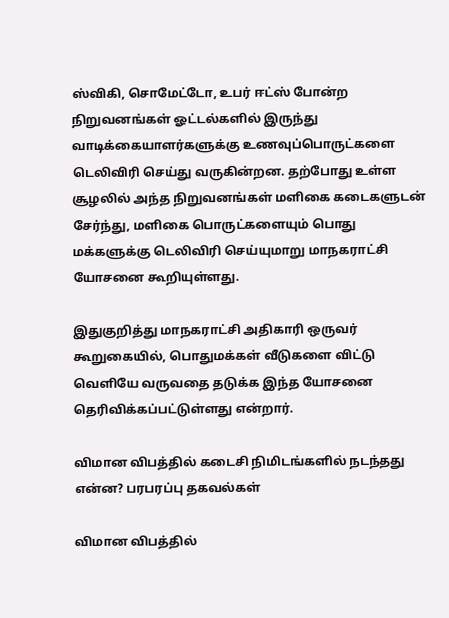ஸ்விகி, சொமேட்டோ, உபர் ஈட்ஸ் போன்ற நிறுவனங்கள் ஓட்டல்களில் இருந்து வாடிக்கையாளர்களுக்கு உணவுப்பொருட்களை டெலிவிரி செய்து வருகின்றன. தற்போது உள்ள சூழலில் அந்த நிறுவனங்கள் மளிகை கடைகளுடன் சேர்ந்து, மளிகை பொருட்களையும் பொது மக்களுக்கு டெலிவிரி செய்யுமாறு மாநகராட்சி யோசனை கூறியுள்ளது.

இதுகுறித்து மாநகராட்சி அதிகாரி ஒருவர் கூறுகையில், பொதுமக்கள் வீடுகளை விட்டு வெளியே வருவதை தடுக்க இந்த யோசனை தெரிவிக்கப்பட்டுள்ளது என்றார்.

விமான விபத்தில் கடைசி நிமிடங்களில் நடந்தது என்ன? பரபரப்பு தகவல்கள்

விமான விபத்தில்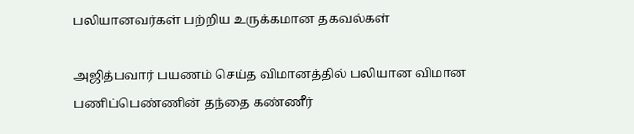பலியானவர்கள் பற்றிய உருக்கமான தகவல்கள்

அஜித்பவார் பயணம் செய்த விமானத்தில் பலியான விமான பணிப்பெண்ணின் தந்தை கண்ணீர்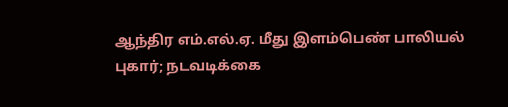ஆந்திர எம்.எல்.ஏ. மீது இளம்பெண் பாலியல் புகார்; நடவடிக்கை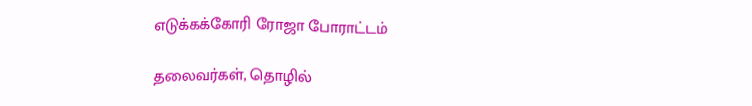எடுக்கக்கோரி ரோஜா போராட்டம்

தலைவர்கள், தொழில்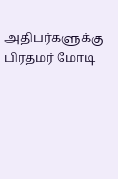அதிபர்களுக்கு பிரதமர் மோடி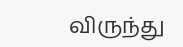விருந்து